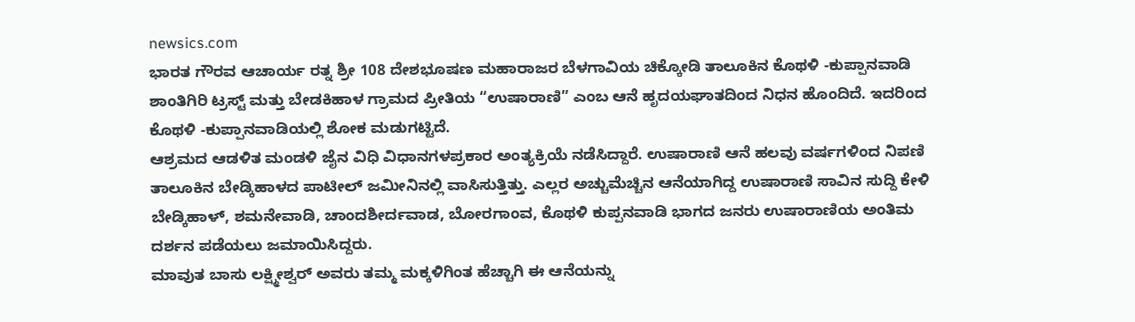newsics.com
ಭಾರತ ಗೌರವ ಆಚಾರ್ಯ ರತ್ನ ಶ್ರೀ 108 ದೇಶಭೂಷಣ ಮಹಾರಾಜರ ಬೆಳಗಾವಿಯ ಚಿಕ್ಕೋಡಿ ತಾಲೂಕಿನ ಕೊಥಳಿ -ಕುಪ್ಪಾನವಾಡಿ ಶಾಂತಿಗಿರಿ ಟ್ರಸ್ಟ್ ಮತ್ತು ಬೇಡಕಿಹಾಳ ಗ್ರಾಮದ ಪ್ರೀತಿಯ “ಉಷಾರಾಣಿ” ಎಂಬ ಆನೆ ಹೃದಯಘಾತದಿಂದ ನಿಧನ ಹೊಂದಿದೆ. ಇದರಿಂದ ಕೊಥಳಿ -ಕುಪ್ಪಾನವಾಡಿಯಲ್ಲಿ ಶೋಕ ಮಡುಗಟ್ಟಿದೆ.
ಆಶ್ರಮದ ಆಡಳಿತ ಮಂಡಳಿ ಜೈನ ವಿಧಿ ವಿಧಾನಗಳಪ್ರಕಾರ ಅಂತ್ಯಕ್ರಿಯೆ ನಡೆಸಿದ್ದಾರೆ. ಉಷಾರಾಣಿ ಆನೆ ಹಲವು ವರ್ಷಗಳಿಂದ ನಿಪಣಿ ತಾಲೂಕಿನ ಬೇಡ್ಕಿಹಾಳದ ಪಾಟೀಲ್ ಜಮೀನಿನಲ್ಲಿ ವಾಸಿಸುತ್ತಿತ್ತು. ಎಲ್ಲರ ಅಚ್ಚುಮೆಚ್ಚಿನ ಆನೆಯಾಗಿದ್ದ ಉಷಾರಾಣಿ ಸಾವಿನ ಸುದ್ದಿ ಕೇಳಿ ಬೇಡ್ಕಿಹಾಳ್, ಶಮನೇವಾಡಿ, ಚಾಂದಶೀರ್ದವಾಡ, ಬೋರಗಾಂವ, ಕೊಥಳಿ ಕುಪ್ಪನವಾಡಿ ಭಾಗದ ಜನರು ಉಷಾರಾಣಿಯ ಅಂತಿಮ ದರ್ಶನ ಪಡೆಯಲು ಜಮಾಯಿಸಿದ್ದರು.
ಮಾವುತ ಬಾಸು ಲಕ್ಷ್ಮೀಶ್ವರ್ ಅವರು ತಮ್ಮ ಮಕ್ಕಳಿಗಿಂತ ಹೆಚ್ಚಾಗಿ ಈ ಆನೆಯನ್ನು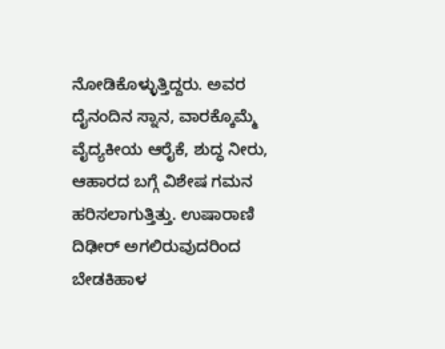ನೋಡಿಕೊಳ್ಳುತ್ತಿದ್ದರು. ಅವರ ದೈನಂದಿನ ಸ್ನಾನ, ವಾರಕ್ಕೊಮ್ಮೆ ವೈದ್ಯಕೀಯ ಆರೈಕೆ, ಶುದ್ಧ ನೀರು, ಆಹಾರದ ಬಗ್ಗೆ ವಿಶೇಷ ಗಮನ ಹರಿಸಲಾಗುತ್ತಿತ್ತು. ಉಷಾರಾಣಿ ದಿಢೀರ್ ಅಗಲಿರುವುದರಿಂದ ಬೇಡಕಿಹಾಳ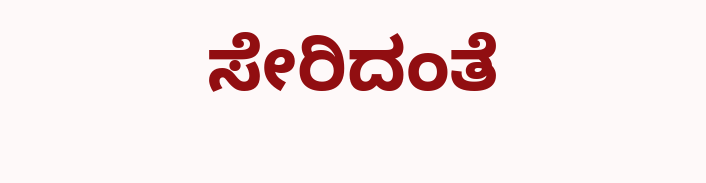ಸೇರಿದಂತೆ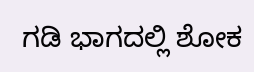ಗಡಿ ಭಾಗದಲ್ಲಿ ಶೋಕ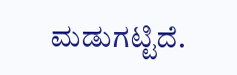ಮಡುಗಟ್ಟಿದೆ.